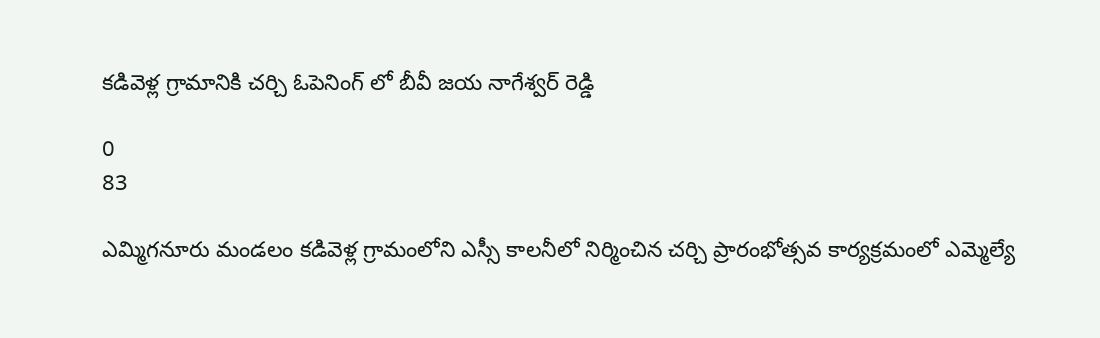కడివెళ్ల గ్రామానికి చర్చి ఓపెనింగ్ లో బీవీ జయ నాగేశ్వర్ రెడ్డి

0
83

ఎమ్మిగనూరు మండలం కడివెళ్ల గ్రామంలోని ఎస్సీ కాలనీలో నిర్మించిన చర్చి ప్రారంభోత్సవ కార్యక్రమంలో ఎమ్మెల్యే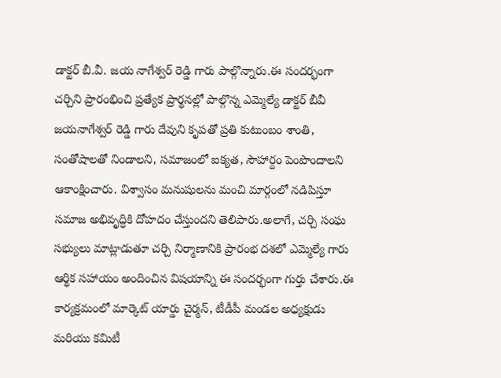డాక్టర్ బీ.వీ. జయ నాగేశ్వర్ రెడ్డి గారు పాల్గొన్నారు.ఈ సందర్భంగా చర్చిని ప్రారంభించి ప్రత్యేక ప్రార్థనల్లో పాల్గొన్న ఎమ్మెల్యే డాక్టర్ బీవీ జయనాగేశ్వర్ రెడ్డి గారు దేవుని కృపతో ప్రతి కుటుంబం శాంతి, సంతోషాలతో నిండాలని, సమాజంలో ఐక్యత, సౌహార్దం పెంపొందాలని ఆకాంక్షించారు. విశ్వాసం మనుషులను మంచి మార్గంలో నడిపిస్తూ సమాజ అభివృద్ధికి దోహదం చేస్తుందని తెలిపారు.అలాగే, చర్చి సంఘ సభ్యులు మాట్లాడుతూ చర్చి నిర్మాణానికి ప్రారంభ దశలో ఎమ్మెల్యే గారు ఆర్థిక సహాయం అందించిన విషయాన్ని ఈ సందర్భంగా గుర్తు చేశారు.ఈ కార్యక్రమంలో మార్కెట్ యార్డు చైర్మన్, టీడీపీ మండల అధ్యక్షుడు మరియు కమిటీ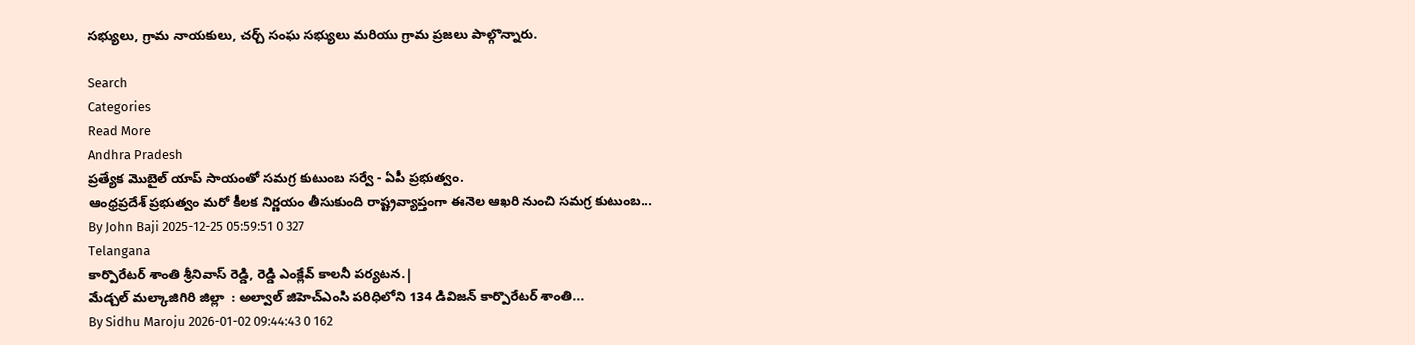సభ్యులు, గ్రామ నాయకులు, చర్చ్ సంఘ సభ్యులు మరియు గ్రామ ప్రజలు పాల్గొన్నారు.

Search
Categories
Read More
Andhra Pradesh
ప్రత్యేక మొబైల్ యాప్ సాయంతో సమగ్ర కుటుంబ సర్వే - ఏపీ ప్రభుత్వం.
ఆంధ్రప్రదేశ్ ప్రభుత్వం మరో కీలక నిర్ణయం తీసుకుంది రాష్ట్రవ్యాప్తంగా ఈనెల ఆఖరి నుంచి సమగ్ర కుటుంబ...
By John Baji 2025-12-25 05:59:51 0 327
Telangana
కార్పొరేటర్ శాంతి శ్రీనివాస్ రెడ్డి, రెడ్డి ఎంక్లేవ్ కాలనీ పర్యటన.|
మేడ్చల్ మల్కాజిగిరి జిల్లా  : అల్వాల్ జిహెచ్ఎంసి పరిధిలోని 134 డివిజన్ కార్పొరేటర్ శాంతి...
By Sidhu Maroju 2026-01-02 09:44:43 0 162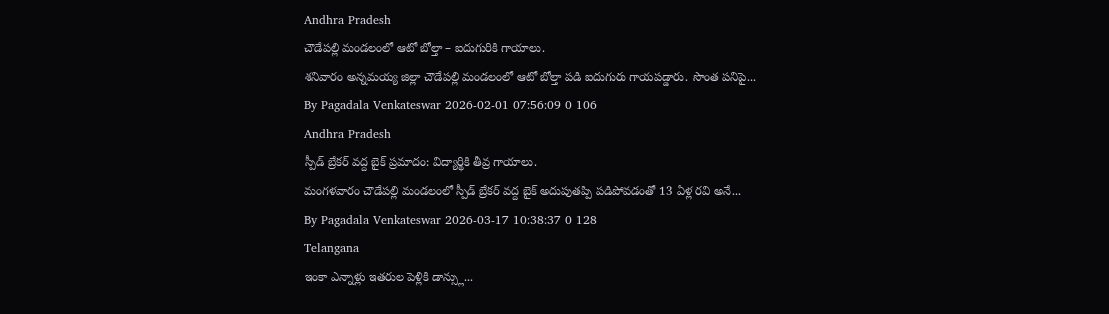Andhra Pradesh
చౌడేపల్లి మండలంలో ఆటో బోల్తా – ఐదుగురికి గాయాలు.
శనివారం అన్నమయ్య జిల్లా చౌడేపల్లి మండలంలో ఆటో బోల్తా పడి ఐదుగురు గాయపడ్డారు. సొంత పనిపై...
By Pagadala Venkateswar 2026-02-01 07:56:09 0 106
Andhra Pradesh
స్పీడ్ బ్రేకర్ వద్ద బైక్ ప్రమాదం: విద్యార్థికి తీవ్ర గాయాలు.
మంగళవారం చౌడేపల్లి మండలంలో స్పీడ్ బ్రేకర్ వద్ద బైక్ అదుపుతప్పి పడిపోవడంతో 13 ఏళ్ల రవి అనే...
By Pagadala Venkateswar 2026-03-17 10:38:37 0 128
Telangana
ఇంకా ఎన్నాళ్లు ఇతరుల పెళ్లికి డాన్స్లు...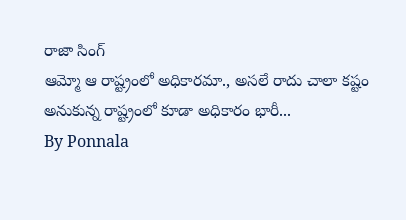రాజా సింగ్
ఆమ్మో ఆ రాష్ట్రంలో అధికారమా., అసలే రాదు చాలా కష్టం అనుకున్న రాష్ట్రంలో కూడా అధికారం భారీ...
By Ponnala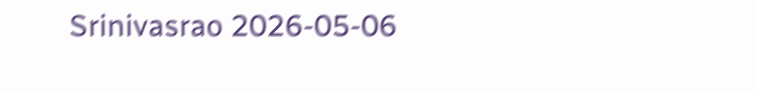Srinivasrao 2026-05-06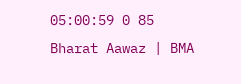05:00:59 0 85
Bharat Aawaz | BMA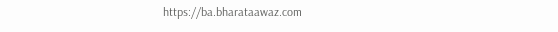https://ba.bharataawaz.com